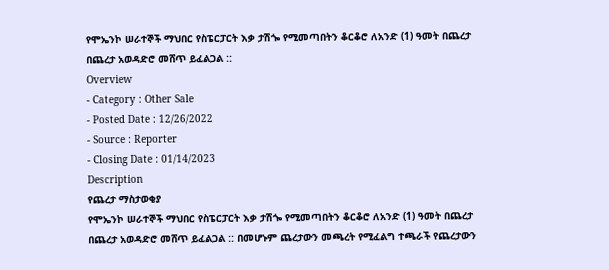የሞኤንኮ ሠራተኞች ማህበር የስፔርፓርት እቃ ታሽጐ የሚመጣበትን ቆርቆሮ ለአንድ (1) ዓመት በጨረታ በጨረታ አወዳድሮ መሸጥ ይፈልጋል ::
Overview
- Category : Other Sale
- Posted Date : 12/26/2022
- Source : Reporter
- Closing Date : 01/14/2023
Description
የጨረታ ማስታወቂያ
የሞኤንኮ ሠራተኞች ማህበር የስፔርፓርት እቃ ታሽጐ የሚመጣበትን ቆርቆሮ ለአንድ (1) ዓመት በጨረታ በጨረታ አወዳድሮ መሸጥ ይፈልጋል :: በመሆኑም ጨረታውን መጫረት የሚፈልግ ተጫራች የጨረታውን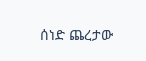ሰነድ ጨረታው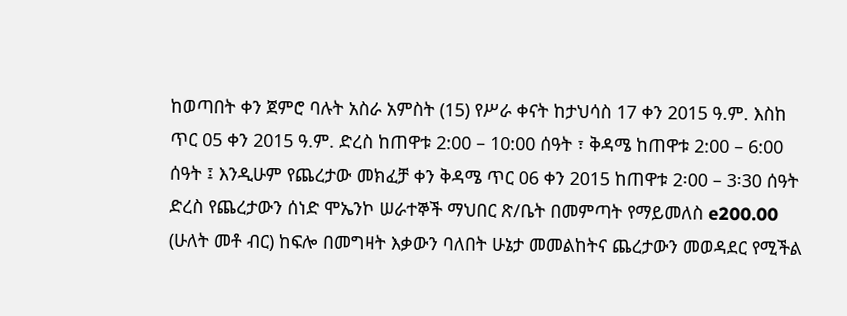ከወጣበት ቀን ጀምሮ ባሉት አስራ አምስት (15) የሥራ ቀናት ከታህሳስ 17 ቀን 2015 ዓ.ም. እስከ ጥር 05 ቀን 2015 ዓ.ም. ድረስ ከጠዋቱ 2:00 – 10:00 ሰዓት ፣ ቅዳሜ ከጠዋቱ 2:00 – 6:00 ሰዓት ፤ እንዲሁም የጨረታው መክፈቻ ቀን ቅዳሜ ጥር 06 ቀን 2015 ከጠዋቱ 2፡00 – 3፡30 ሰዓት ድረስ የጨረታውን ሰነድ ሞኤንኮ ሠራተኞች ማህበር ጽ/ቤት በመምጣት የማይመለስ e200.00 (ሁለት መቶ ብር) ከፍሎ በመግዛት እቃውን ባለበት ሁኔታ መመልከትና ጨረታውን መወዳደር የሚችል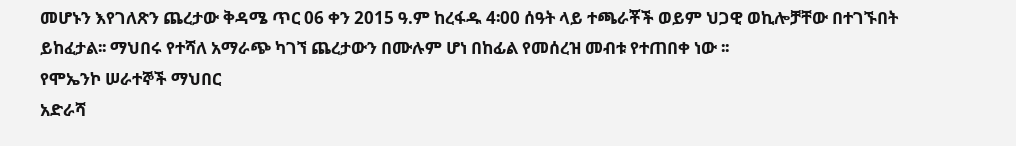መሆኑን እየገለጽን ጨረታው ቅዳሜ ጥር 06 ቀን 2015 ዓ.ም ከረፋዱ 4፡00 ሰዓት ላይ ተጫራቾች ወይም ህጋዊ ወኪሎቻቸው በተገኙበት ይከፈታል፡፡ ማህበሩ የተሻለ አማራጭ ካገኘ ጨረታውን በሙሉም ሆነ በከፊል የመሰረዝ መብቱ የተጠበቀ ነው ፡፡
የሞኤንኮ ሠራተኞች ማህበር
አድራሻ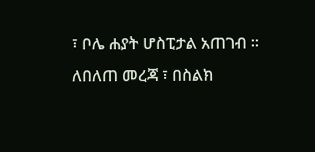፣ ቦሌ ሐያት ሆስፒታል አጠገብ ፡፡
ለበለጠ መረጃ ፣ በስልክ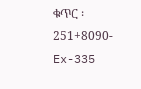ቁጥር ፡ 251+8090-Ex-335